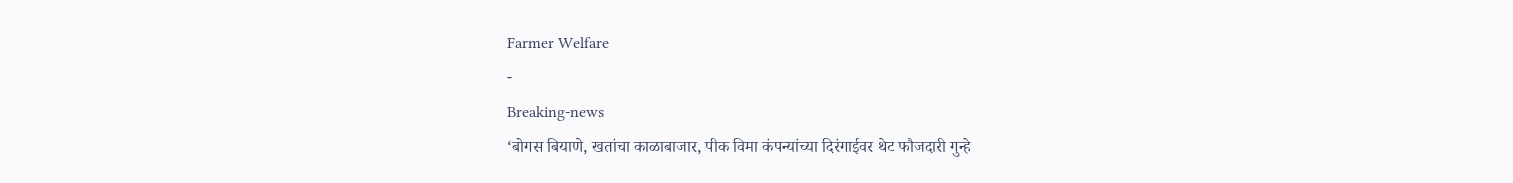Farmer Welfare
-
Breaking-news
‘बोगस बियाणे, खतांचा काळाबाजार, पीक विमा कंपन्यांच्या दिरंगाईवर थेट फौजदारी गुन्हे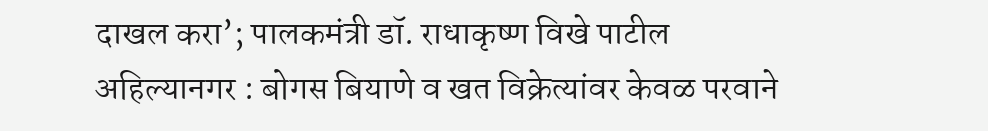दाखल करा’; पालकमंत्री डॉ. राधाकृष्ण विखे पाटील
अहिल्यानगर : बोगस बियाणे व खत विक्रेत्यांवर केवळ परवाने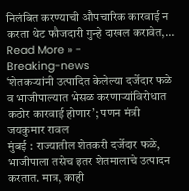निलंबित करण्याची औपचारिक कारवाई न करता थेट फौजदारी गुन्हे दाखल करावेत,…
Read More » -
Breaking-news
‘शेतकऱ्यांनी उत्पादित केलेल्या दर्जेदार फळे व भाजीपाल्यात भेसळ करणाऱ्यांविरोधात कठोर कारवाई होणार’; पणन मंत्री जयकुमार रावल
मुंबई : राज्यातील शेतकरी दर्जेदार फळे, भाजीपाला तसेच इतर शेतमालाचे उत्पादन करतात. मात्र, काही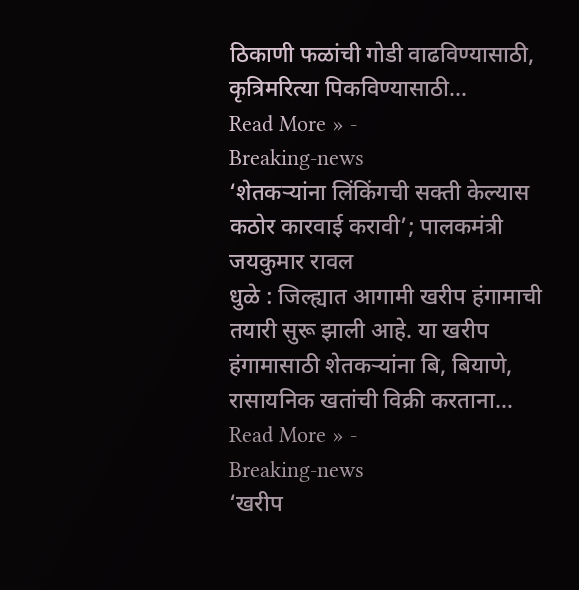ठिकाणी फळांची गोडी वाढविण्यासाठी, कृत्रिमरित्या पिकविण्यासाठी…
Read More » -
Breaking-news
‘शेतकऱ्यांना लिंकिंगची सक्ती केल्यास कठोर कारवाई करावी’; पालकमंत्री जयकुमार रावल
धुळे : जिल्ह्यात आगामी खरीप हंगामाची तयारी सुरू झाली आहे. या खरीप हंगामासाठी शेतकऱ्यांना बि, बियाणे, रासायनिक खतांची विक्री करताना…
Read More » -
Breaking-news
‘खरीप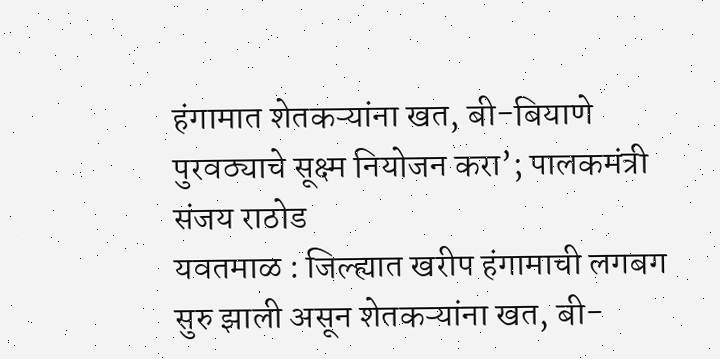हंगामात शेतकऱ्यांना खत, बी-बियाणे पुरवठ्याचे सूक्ष्म नियोजन करा’; पालकमंत्री संजय राठोड
यवतमाळ : जिल्ह्यात खरीप हंगामाची लगबग सुरु झाली असून शेतकऱ्यांना खत, बी-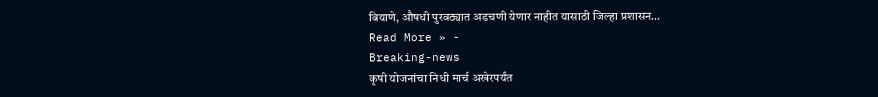बियाणे, औषधी पुरवठ्यात अडचणी येणार नाहीत यासाठी जिल्हा प्रशासन…
Read More » -
Breaking-news
कृषी योजनांचा निधी मार्च अखेरपर्यंत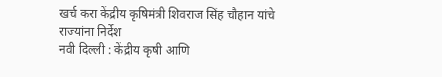खर्च करा केंद्रीय कृषिमंत्री शिवराज सिंह चौहान यांचे राज्यांना निर्देश
नवी दिल्ली : केंद्रीय कृषी आणि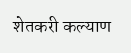शेतकरी कल्याण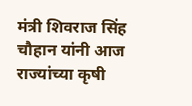मंत्री शिवराज सिंह चौहान यांनी आज राज्यांच्या कृषी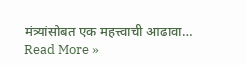मंत्र्यांसोबत एक महत्त्वाची आढावा…
Read More »